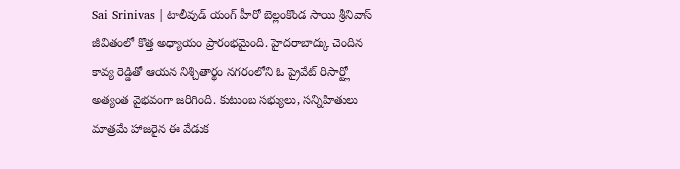Sai Srinivas | టాలీవుడ్ యంగ్ హీరో బెల్లంకొండ సాయి శ్రీనివాస్ జీవితంలో కొత్త అధ్యాయం ప్రారంభమైంది. హైదరాబాద్కు చెందిన కావ్య రెడ్డితో ఆయన నిశ్చితార్థం నగరంలోని ఓ ప్రైవేట్ రిసార్ట్లో అత్యంత వైభవంగా జరిగింది. కుటుంబ సభ్యులు, సన్నిహితులు మాత్రమే హాజరైన ఈ వేడుక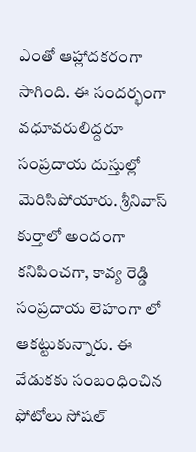ఎంతో ఆహ్లాదకరంగా సాగింది. ఈ సందర్భంగా వధూవరులిద్దరూ సంప్రదాయ దుస్తుల్లో మెరిసిపోయారు. శ్రీనివాస్ కుర్తాలో అందంగా కనిపించగా, కావ్య రెడ్డి సంప్రదాయ లెహంగా లో ఆకట్టుకున్నారు. ఈ వేడుకకు సంబంధించిన ఫోటోలు సోషల్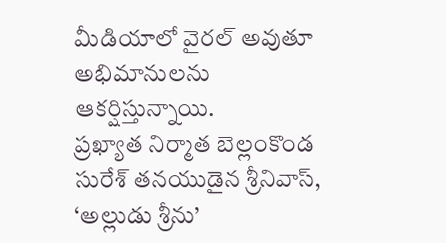మీడియాలో వైరల్ అవుతూ అభిమానులను ఆకర్షిస్తున్నాయి.
ప్రఖ్యాత నిర్మాత బెల్లంకొండ సురేశ్ తనయుడైన శ్రీనివాస్, ‘అల్లుడు శ్రీను’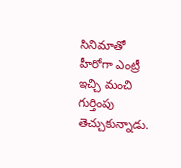సినిమాతో హీరోగా ఎంట్రీ ఇచ్చి మంచి గుర్తింపు తెచ్చుకున్నాడు.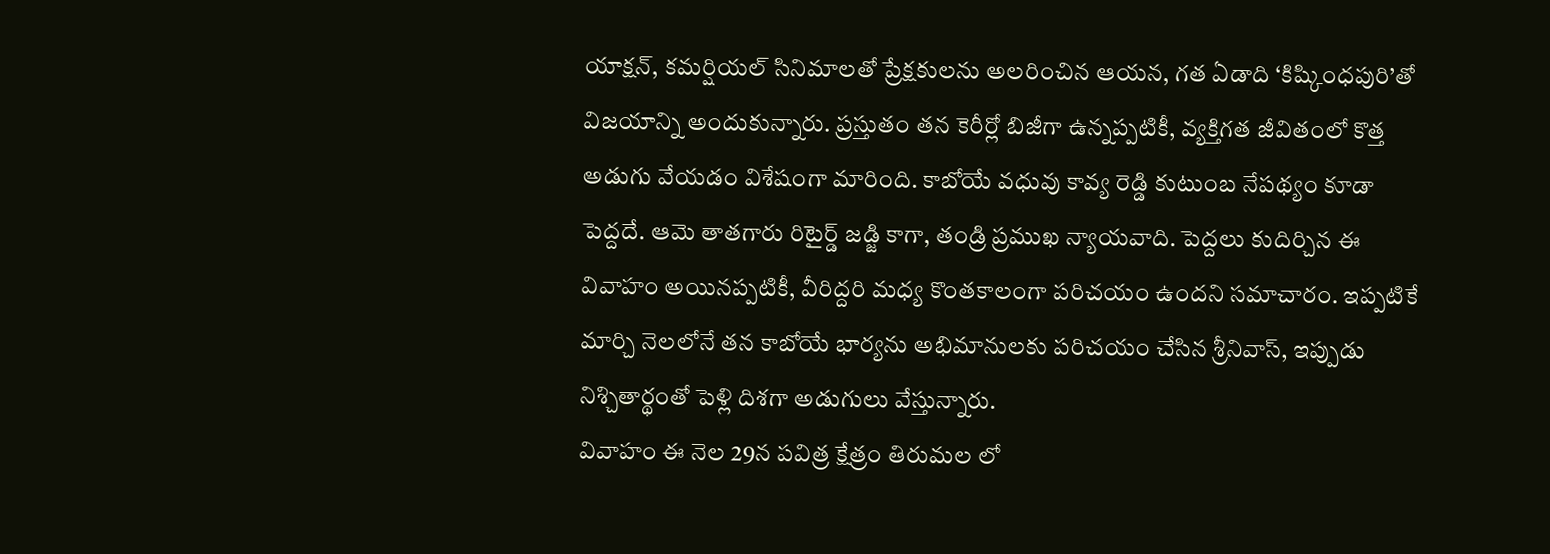యాక్షన్, కమర్షియల్ సినిమాలతో ప్రేక్షకులను అలరించిన ఆయన, గత ఏడాది ‘కిష్కింధపురి’తో విజయాన్ని అందుకున్నారు. ప్రస్తుతం తన కెరీర్లో బిజీగా ఉన్నప్పటికీ, వ్యక్తిగత జీవితంలో కొత్త అడుగు వేయడం విశేషంగా మారింది. కాబోయే వధువు కావ్య రెడ్డి కుటుంబ నేపథ్యం కూడా పెద్దదే. ఆమె తాతగారు రిటైర్డ్ జడ్జి కాగా, తండ్రి ప్రముఖ న్యాయవాది. పెద్దలు కుదిర్చిన ఈ వివాహం అయినప్పటికీ, వీరిద్దరి మధ్య కొంతకాలంగా పరిచయం ఉందని సమాచారం. ఇప్పటికే మార్చి నెలలోనే తన కాబోయే భార్యను అభిమానులకు పరిచయం చేసిన శ్రీనివాస్, ఇప్పుడు నిశ్చితార్థంతో పెళ్లి దిశగా అడుగులు వేస్తున్నారు.
వివాహం ఈ నెల 29న పవిత్ర క్షేత్రం తిరుమల లో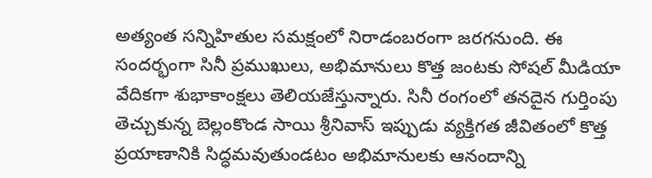అత్యంత సన్నిహితుల సమక్షంలో నిరాడంబరంగా జరగనుంది. ఈ సందర్భంగా సినీ ప్రముఖులు, అభిమానులు కొత్త జంటకు సోషల్ మీడియా వేదికగా శుభాకాంక్షలు తెలియజేస్తున్నారు. సినీ రంగంలో తనదైన గుర్తింపు తెచ్చుకున్న బెల్లంకొండ సాయి శ్రీనివాస్ ఇప్పుడు వ్యక్తిగత జీవితంలో కొత్త ప్రయాణానికి సిద్ధమవుతుండటం అభిమానులకు ఆనందాన్ని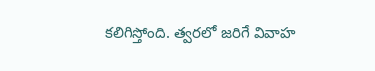కలిగిస్తోంది. త్వరలో జరిగే వివాహ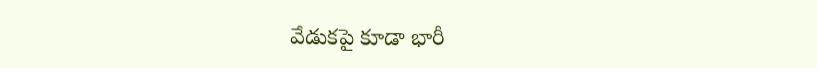వేడుకపై కూడా భారీ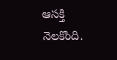ఆసక్తి నెలకొంది.